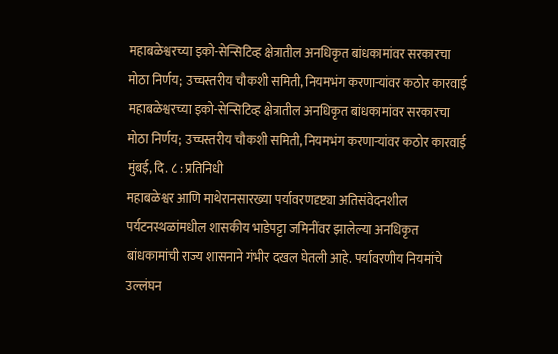महाबळेश्वरच्या इको-सेन्सिटिव्ह क्षेत्रातील अनधिकृत बांधकामांवर सरकारचा मोठा निर्णय; उच्चस्तरीय चौकशी समिती, नियमभंग करणाऱ्यांवर कठोर कारवाई
महाबळेश्वरच्या इको-सेन्सिटिव्ह क्षेत्रातील अनधिकृत बांधकामांवर सरकारचा मोठा निर्णय; उच्चस्तरीय चौकशी समिती, नियमभंग करणाऱ्यांवर कठोर कारवाई
मुंबई, दि. ८ : प्रतिनिधी
महाबळेश्वर आणि माथेरानसारख्या पर्यावरणदृष्ट्या अतिसंवेदनशील पर्यटनस्थळांमधील शासकीय भाडेपट्टा जमिनींवर झालेल्या अनधिकृत बांधकामांची राज्य शासनाने गंभीर दखल घेतली आहे. पर्यावरणीय नियमांचे उल्लंघन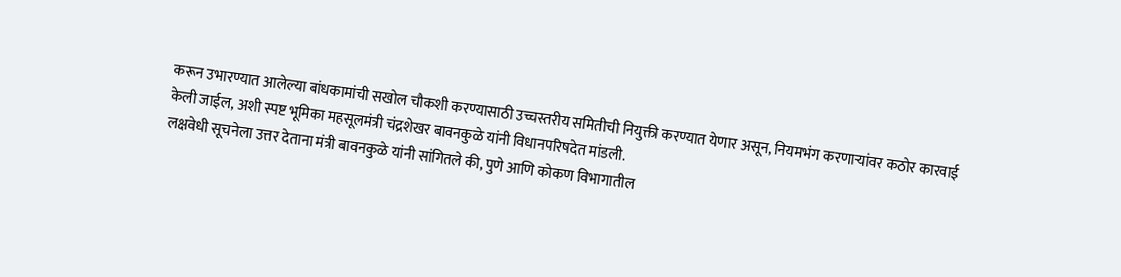करून उभारण्यात आलेल्या बांधकामांची सखोल चौकशी करण्यासाठी उच्चस्तरीय समितीची नियुक्ती करण्यात येणार असून, नियमभंग करणाऱ्यांवर कठोर कारवाई केली जाईल, अशी स्पष्ट भूमिका महसूलमंत्री चंद्रशेखर बावनकुळे यांनी विधानपरिषदेत मांडली.
लक्षवेधी सूचनेला उत्तर देताना मंत्री बावनकुळे यांनी सांगितले की, पुणे आणि कोकण विभागातील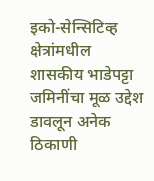इको-सेन्सिटिव्ह क्षेत्रांमधील शासकीय भाडेपट्टा जमिनींचा मूळ उद्देश डावलून अनेक ठिकाणी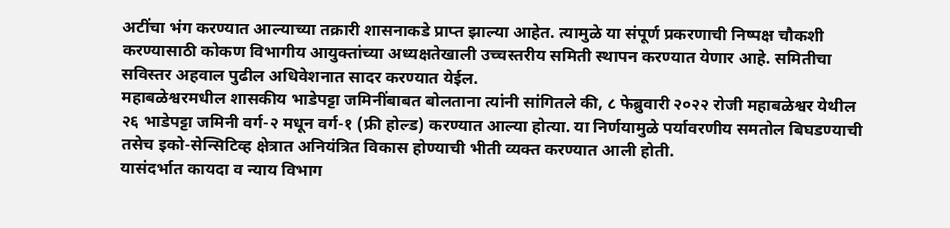अटींचा भंग करण्यात आल्याच्या तक्रारी शासनाकडे प्राप्त झाल्या आहेत. त्यामुळे या संपूर्ण प्रकरणाची निष्पक्ष चौकशी करण्यासाठी कोकण विभागीय आयुक्तांच्या अध्यक्षतेखाली उच्चस्तरीय समिती स्थापन करण्यात येणार आहे. समितीचा सविस्तर अहवाल पुढील अधिवेशनात सादर करण्यात येईल.
महाबळेश्वरमधील शासकीय भाडेपट्टा जमिनींबाबत बोलताना त्यांनी सांगितले की, ८ फेब्रुवारी २०२२ रोजी महाबळेश्वर येथील २६ भाडेपट्टा जमिनी वर्ग-२ मधून वर्ग-१ (फ्री होल्ड) करण्यात आल्या होत्या. या निर्णयामुळे पर्यावरणीय समतोल बिघडण्याची तसेच इको-सेन्सिटिव्ह क्षेत्रात अनियंत्रित विकास होण्याची भीती व्यक्त करण्यात आली होती.
यासंदर्भात कायदा व न्याय विभाग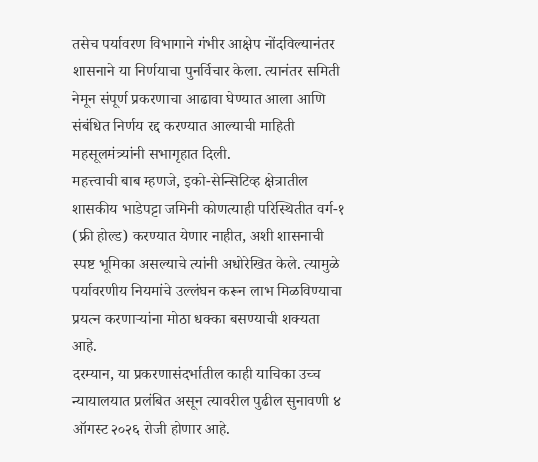तसेच पर्यावरण विभागाने गंभीर आक्षेप नोंदविल्यानंतर शासनाने या निर्णयाचा पुनर्विचार केला. त्यानंतर समिती नेमून संपूर्ण प्रकरणाचा आढावा घेण्यात आला आणि संबंधित निर्णय रद्द करण्यात आल्याची माहिती महसूलमंत्र्यांनी सभागृहात दिली.
महत्त्वाची बाब म्हणजे, इको-सेन्सिटिव्ह क्षेत्रातील शासकीय भाडेपट्टा जमिनी कोणत्याही परिस्थितीत वर्ग-१ (फ्री होल्ड) करण्यात येणार नाहीत, अशी शासनाची स्पष्ट भूमिका असल्याचे त्यांनी अधोरेखित केले. त्यामुळे पर्यावरणीय नियमांचे उल्लंघन करून लाभ मिळविण्याचा प्रयत्न करणाऱ्यांना मोठा धक्का बसण्याची शक्यता आहे.
दरम्यान, या प्रकरणासंदर्भातील काही याचिका उच्च न्यायालयात प्रलंबित असून त्यावरील पुढील सुनावणी ४ ऑगस्ट २०२६ रोजी होणार आहे.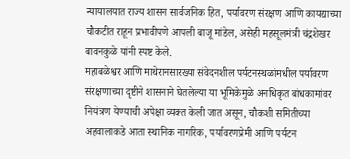न्यायालयात राज्य शासन सार्वजनिक हित, पर्यावरण संरक्षण आणि कायद्याच्या चौकटीत राहून प्रभावीपणे आपली बाजू मांडेल, असेही महसूलमंत्री चंद्रशेखर बावनकुळे यांनी स्पष्ट केले.
महाबळेश्वर आणि माथेरानसारख्या संवेदनशील पर्यटनस्थळांमधील पर्यावरण संरक्षणाच्या दृष्टीने शासनाने घेतलेल्या या भूमिकेमुळे अनधिकृत बांधकामांवर नियंत्रण येण्याची अपेक्षा व्यक्त केली जात असून, चौकशी समितीच्या अहवालाकडे आता स्थानिक नागरिक, पर्यावरणप्रेमी आणि पर्यटन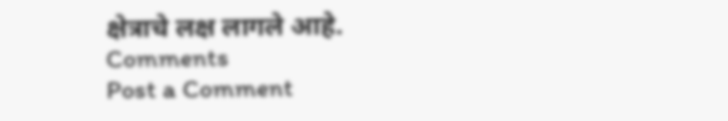क्षेत्राचे लक्ष लागले आहे.
Comments
Post a Comment